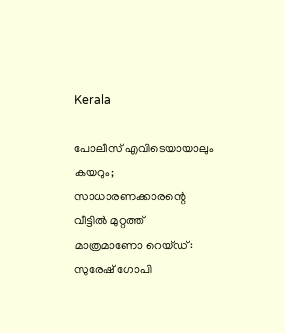Kerala

പോലീസ് എവിടെയായാലും കയറും; സാധാരണക്കാരന്റെ വീട്ടിൽ മുറ്റത്ത് മാത്രമാണോ റെയ്ഡ്: സുരേഷ് ഗോപി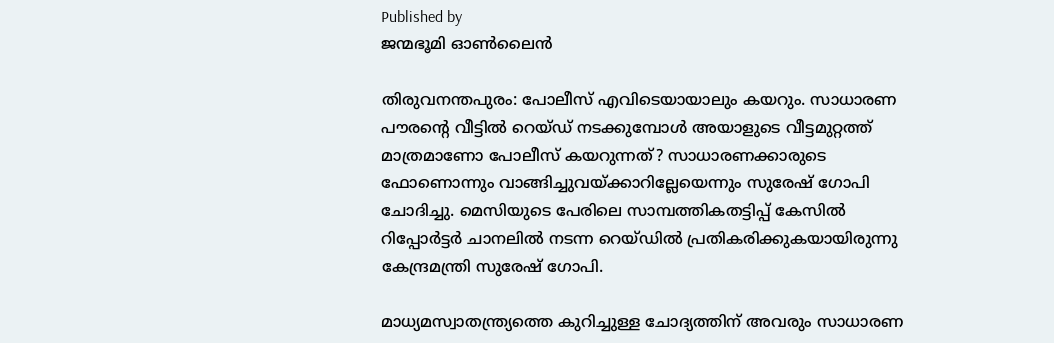Published by
ജന്മഭൂമി ഓണ്‍ലൈന്‍

തിരുവനന്തപുരം: പോലീസ് എവിടെയായാലും കയറും. സാധാരണ പൗരന്റെ വീട്ടിൽ റെയ്ഡ് നടക്കുമ്പോൾ അയാളുടെ വീട്ടമുറ്റത്ത് മാത്രമാണോ പോലീസ് കയറുന്നത്? സാധാരണക്കാരുടെ ഫോണൊന്നും വാങ്ങിച്ചുവയ്‌ക്കാറില്ലേയെന്നും സുരേഷ് ഗോപി ചോദിച്ചു. മെസിയുടെ പേരിലെ സാമ്പത്തികതട്ടിപ്പ് കേസിൽ റിപ്പോർട്ടർ ചാനലിൽ നടന്ന റെയ്ഡിൽ പ്രതികരിക്കുകയായിരുന്നു കേന്ദ്രമന്ത്രി സുരേഷ് ഗോപി.

മാധ്യമസ്വാതന്ത്ര്യത്തെ കുറിച്ചുള്ള ചോദ്യത്തിന് അവരും സാധാരണ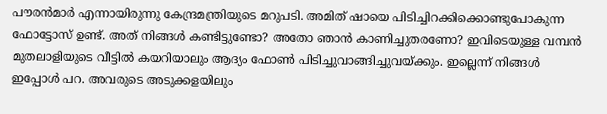പൗരന്‍മാര്‍ എന്നായിരുന്നു കേന്ദ്രമന്ത്രിയുടെ മറുപടി. അമിത് ഷായെ പിടിച്ചിറക്കിക്കൊണ്ടുപോകുന്ന ഫോട്ടോസ് ഉണ്ട്. അത് നിങ്ങൾ കണ്ടിട്ടുണ്ടോ? അതോ ഞാൻ കാണിച്ചുതരണോ? ഇവിടെയുള്ള വമ്പൻ മുതലാളിയുടെ വീട്ടിൽ കയറിയാലും ആദ്യം ഫോൺ പിടിച്ചുവാങ്ങിച്ചുവയ്‌ക്കും. ഇല്ലെന്ന് നിങ്ങൾ ഇപ്പോൾ പറ. അവരുടെ അടുക്കളയിലും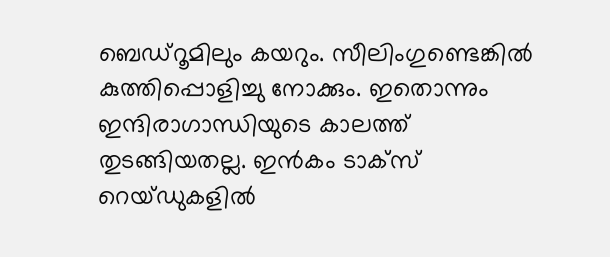ബെഡ്റൂമിലും കയറും. സീലിംഗുണ്ടെങ്കിൽ കുത്തിപ്പൊളിച്ചു നോക്കും. ഇതൊന്നും ഇന്ദിരാഗാന്ധിയുടെ കാലത്ത് തുടങ്ങിയതല്ല. ഇൻകം ടാക്സ് റെയ്ഡുകളിൽ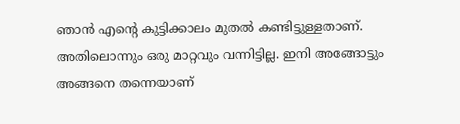ഞാൻ എന്റെ കുട്ടിക്കാലം മുതൽ കണ്ടിട്ടുള്ളതാണ്. അതിലൊന്നും ഒരു മാറ്റവും വന്നിട്ടില്ല. ഇനി അങ്ങോട്ടും അങ്ങനെ തന്നെയാണ്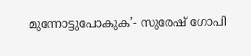മുന്നോട്ടുപോകുക’- സുരേഷ് ഗോപി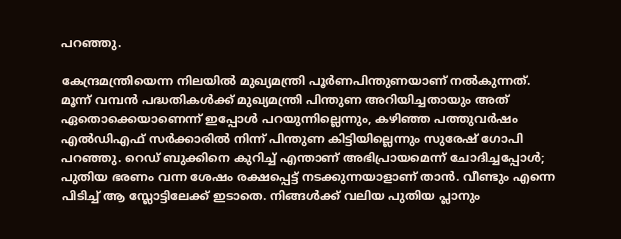പറഞ്ഞു.

കേന്ദ്രമന്ത്രിയെന്ന നിലയില്‍ മുഖ്യമന്ത്രി പൂര്‍ണപിന്തുണയാണ് നല്‍കുന്നത്. മൂന്ന് വമ്പന്‍ പദ്ധതികള്‍ക്ക് മുഖ്യമന്ത്രി പിന്തുണ അറിയിച്ചതായും അത് ഏതൊക്കെയാണെന്ന് ഇപ്പോള്‍ പറയുന്നില്ലെന്നും, കഴിഞ്ഞ പത്തുവര്‍ഷം എല്‍ഡിഎഫ് സര്‍ക്കാരില്‍ നിന്ന് പിന്തുണ കിട്ടിയില്ലെന്നും സുരേഷ് ഗോപി പറഞ്ഞു. റെഡ് ബുക്കിനെ കുറിച്ച് എന്താണ് അഭിപ്രായമെന്ന് ചോദിച്ചപ്പോള്‍; പുതിയ ഭരണം വന്ന ശേഷം രക്ഷപ്പെട്ട് നടക്കുന്നയാളാണ് താന്‍. വീണ്ടും എന്നെ പിടിച്ച് ആ സ്ലോട്ടിലേക്ക് ഇടാതെ. നിങ്ങള്‍ക്ക് വലിയ പുതിയ പ്ലാനും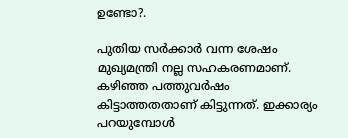ഉണ്ടോ?.

പുതിയ സര്‍ക്കാര്‍ വന്ന ശേഷം മുഖ്യമന്ത്രി നല്ല സഹകരണമാണ്. കഴിഞ്ഞ പത്തുവര്‍ഷം കിട്ടാത്തതതാണ് കിട്ടുന്നത്. ഇക്കാര്യം പറയുമ്പോള്‍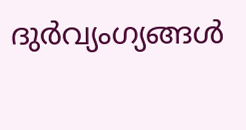ദുര്‍വ്യംഗ്യങ്ങള്‍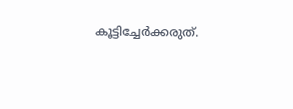കൂട്ടിച്ചേര്‍ക്കരുത്.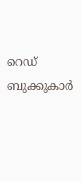റെഡ് ബുക്കുകാര്‍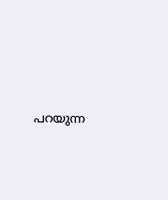പറയുന്ന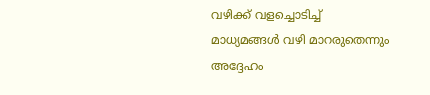വഴിക്ക് വളച്ചൊടിച്ച് മാധ്യമങ്ങള്‍ വഴി മാറരുതെന്നും അദ്ദേഹം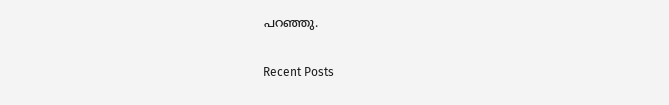പറഞ്ഞു.

Recent Posts